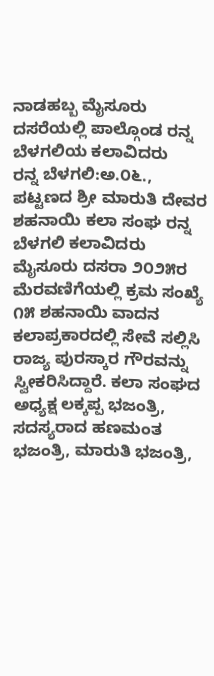ನಾಡಹಬ್ಬ ಮೈಸೂರು ದಸರೆಯಲ್ಲಿ ಪಾಲ್ಗೊಂಡ ರನ್ನ ಬೆಳಗಲಿಯ ಕಲಾವಿದರು
ರನ್ನ ಬೆಳಗಲಿ:ಅ.೦೬., ಪಟ್ಟಣದ ಶ್ರೀ ಮಾರುತಿ ದೇವರ ಶಹನಾಯಿ ಕಲಾ ಸಂಘ ರನ್ನ ಬೆಳಗಲಿ ಕಲಾವಿದರು ಮೈಸೂರು ದಸರಾ ೨೦೨೫ರ ಮೆರವಣಿಗೆಯಲ್ಲಿ ಕ್ರಮ ಸಂಖ್ಯೆ ೧೫ ಶಹನಾಯಿ ವಾದನ ಕಲಾಪ್ರಕಾರದಲ್ಲಿ ಸೇವೆ ಸಲ್ಲಿಸಿ ರಾಜ್ಯ ಪುರಸ್ಕಾರ ಗೌರವನ್ನು ಸ್ವೀಕರಿಸಿದ್ದಾರೆ. ಕಲಾ ಸಂಘದ ಅಧ್ಯಕ್ಷ ಲಕ್ಕಪ್ಪ ಭಜಂತ್ರಿ, ಸದಸ್ಯರಾದ ಹಣಮಂತ ಭಜಂತ್ರಿ, ಮಾರುತಿ ಭಜಂತ್ರಿ,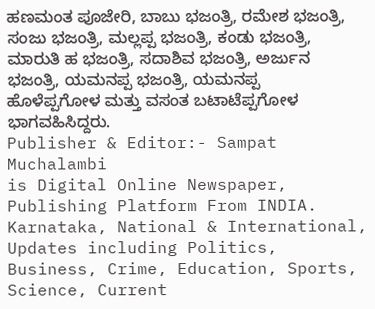ಹಣಮಂತ ಪೂಜೇರಿ, ಬಾಬು ಭಜಂತ್ರಿ, ರಮೇಶ ಭಜಂತ್ರಿ, ಸಂಜು ಭಜಂತ್ರಿ, ಮಲ್ಲಪ್ಪ ಭಜಂತ್ರಿ, ಕಂಡು ಭಜಂತ್ರಿ, ಮಾರುತಿ ಹ ಭಜಂತ್ರಿ, ಸದಾಶಿವ ಭಜಂತ್ರಿ, ಅರ್ಜುನ ಭಜಂತ್ರಿ, ಯಮನಪ್ಪ ಭಜಂತ್ರಿ, ಯಮನಪ್ಪ ಹೊಳೆಪ್ಪಗೋಳ ಮತ್ತು ವಸಂತ ಬಟಾಟೆಪ್ಪಗೋಳ ಭಾಗವಹಿಸಿದ್ದರು.
Publisher & Editor:- Sampat Muchalambi
is Digital Online Newspaper, Publishing Platform From INDIA. Karnataka, National & International, Updates including Politics, Business, Crime, Education, Sports, Science, Current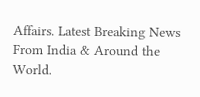Affairs. Latest Breaking News From India & Around the World.